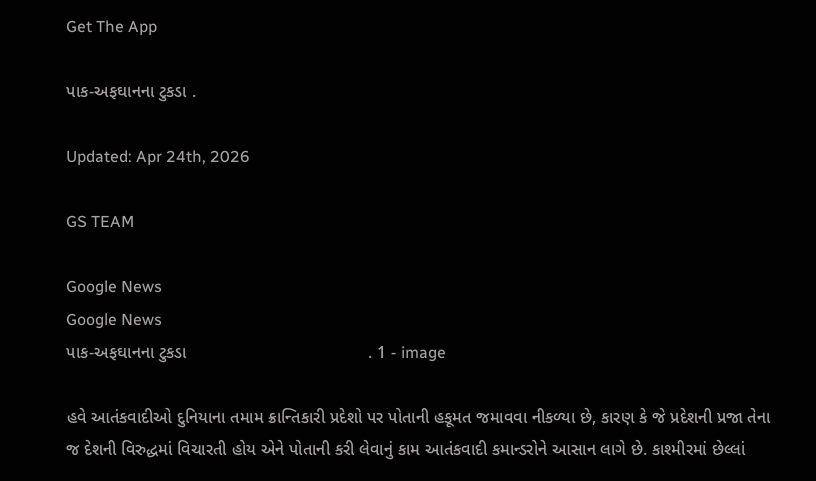Get The App

પાક-અફઘાનના ટુકડા .

Updated: Apr 24th, 2026

GS TEAM

Google News
Google News
પાક-અફઘાનના ટુકડા                                      . 1 - image

હવે આતંકવાદીઓ દુનિયાના તમામ ક્રાન્તિકારી પ્રદેશો પર પોતાની હકૂમત જમાવવા નીકળ્યા છે, કારણ કે જે પ્રદેશની પ્રજા તેના જ દેશની વિરુદ્ધમાં વિચારતી હોય એને પોતાની કરી લેવાનું કામ આતંકવાદી કમાન્ડરોને આસાન લાગે છે. કાશ્મીરમાં છેલ્લાં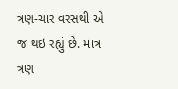ત્રણ-ચાર વરસથી એ જ થઇ રહ્યું છે. માત્ર ત્રણ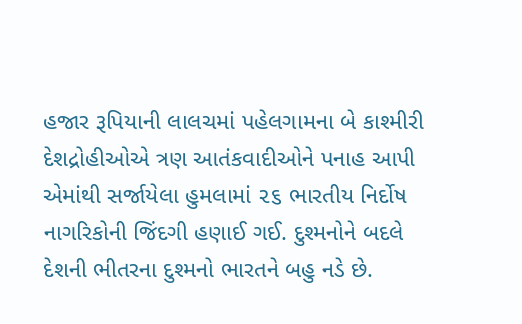હજાર રૂપિયાની લાલચમાં પહેલગામના બે કાશ્મીરી દેશદ્રોહીઓએ ત્રણ આતંકવાદીઓને પનાહ આપી એમાંથી સર્જાયેલા હુમલામાં ૨૬ ભારતીય નિર્દોષ નાગરિકોની જિંદગી હણાઈ ગઈ. દુશ્મનોને બદલે દેશની ભીતરના દુશ્મનો ભારતને બહુ નડે છે.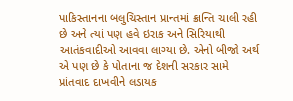પાકિસ્તાનના બલુચિસ્તાન પ્રાન્તમાં ક્રાન્તિ ચાલી રહી છે અને ત્યાં પણ હવે ઇરાક અને સિરિયાથી આતંકવાદીઓ આવવા લાગ્યા છે. એનો બીજો અર્થ એ પણ છે કે પોતાના જ દેશની સરકાર સામે પ્રાંતવાદ દાખવીને લડાયક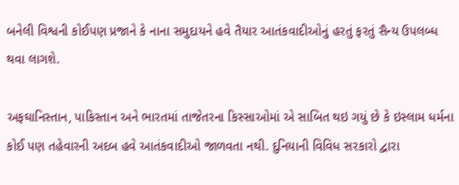બનેલી વિશ્વની કોઈપણ પ્રજાને કે નાના સમુદાયને હવે તૈયાર આતંકવાદીઓનું હરતું ફરતું સૈન્ય ઉપલબ્ધ થવા લાગશે.

અફઘાનિસ્તાન, પાકિસ્તાન અને ભારતમાં તાજેતરના કિસ્સાઓમાં એ સાબિત થઇ ગયું છે કે ઇસ્લામ ધર્મના કોઈ પણ તહેવારની અદબ હવે આતંકવાદીઓ જાળવતા નથી. દુનિયાની વિવિધ સરકારો દ્વારા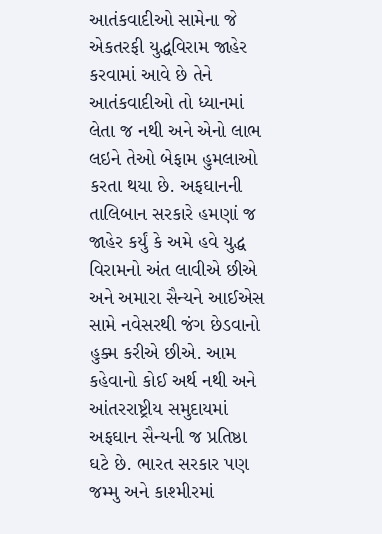આતંકવાદીઓ સામેના જે એકતરફી યુદ્ધવિરામ જાહેર કરવામાં આવે છે તેને આતંકવાદીઓ તો ધ્યાનમાં લેતા જ નથી અને એનો લાભ લઇને તેઓ બેફામ હુમલાઓ કરતા થયા છે. અફઘાનની તાલિબાન સરકારે હમણાં જ જાહેર કર્યું કે અમે હવે યુદ્ધ વિરામનો અંત લાવીએ છીએ અને અમારા સૈન્યને આઈએસ સામે નવેસરથી જંગ છેડવાનો હુક્મ કરીએ છીએ. આમ કહેવાનો કોઈ અર્થ નથી અને આંતરરાષ્ટ્રીય સમુદાયમાં અફઘાન સૈન્યની જ પ્રતિષ્ઠા ઘટે છે. ભારત સરકાર પણ જમ્મુ અને કાશ્મીરમાં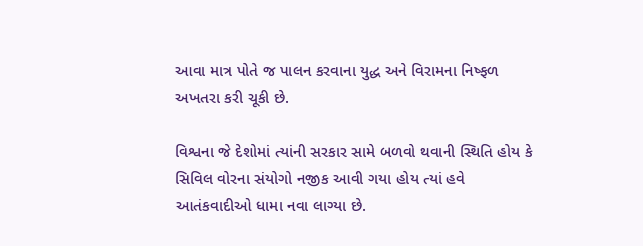આવા માત્ર પોતે જ પાલન કરવાના યુદ્ધ અને વિરામના નિષ્ફળ અખતરા કરી ચૂકી છે.

વિશ્વના જે દેશોમાં ત્યાંની સરકાર સામે બળવો થવાની સ્થિતિ હોય કે સિવિલ વોરના સંયોગો નજીક આવી ગયા હોય ત્યાં હવે આતંકવાદીઓ ધામા નવા લાગ્યા છે.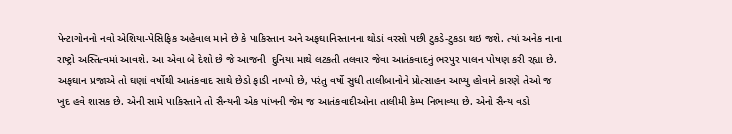પેન્ટાગોનનો નવો એશિયા-પેસિફિક અહેવાલ માને છે કે પાકિસ્તાન અને અફઘાનિસ્તાનના થોડાં વરસો પછી ટુકડે-ટુકડા થઇ જશે. ત્યાં અનેક નાના રાષ્ટ્રો અસ્તિત્વમાં આવશે. આ એવા બે દેશો છે જે આજની  દુનિયા માથે લટકતી તલવાર જેવા આતંકવાદનું ભરપુર પાલન પોષણ કરી રહ્યા છે. અફઘાન પ્રજાએ તો ઘણાં વર્ષોથી આતંકવાદ સાથે છેડો ફાડી નાખ્યો છે, પરંતુ વર્ષો સુધી તાલીબાનોને પ્રોત્સાહન આપ્યુ હોવાને કારણે તેઓ જ ખુદ હવે શાસક છે. એની સામે પાકિસ્તાને તો સૈન્યની એક પાંખની જેમ જ આતંકવાદીઓના તાલીમી કેમ્પ નિભાવ્યા છે. એનો સૈન્ય વડો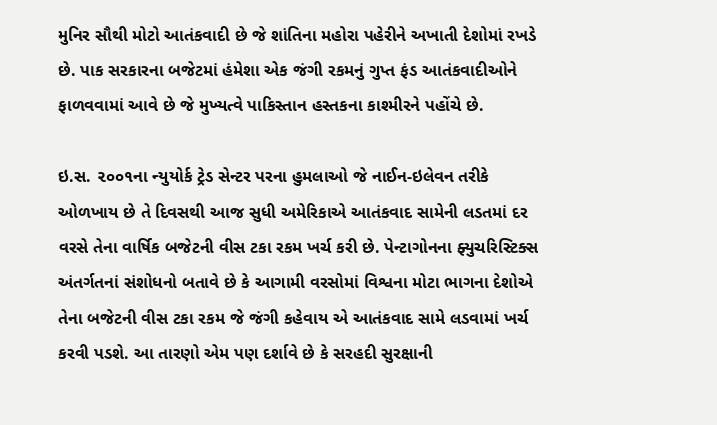મુનિર સૌથી મોટો આતંકવાદી છે જે શાંતિના મહોરા પહેરીને અખાતી દેશોમાં રખડે છે. પાક સરકારના બજેટમાં હંમેશા એક જંગી રકમનું ગુપ્ત ફંડ આતંકવાદીઓને ફાળવવામાં આવે છે જે મુખ્યત્વે પાકિસ્તાન હસ્તકના કાશ્મીરને પહોંચે છે.

ઇ.સ. ૨૦૦૧ના ન્યુયોર્ક ટ્રેડ સેન્ટર પરના હુમલાઓ જે નાઈન-ઇલેવન તરીકે ઓળખાય છે તે દિવસથી આજ સુધી અમેરિકાએ આતંકવાદ સામેની લડતમાં દર વરસે તેના વાર્ષિક બજેટની વીસ ટકા રકમ ખર્ચ કરી છે. પેન્ટાગોનના ફ્યુચરિસ્ટિક્સ અંતર્ગતનાં સંશોધનો બતાવે છે કે આગામી વરસોમાં વિશ્વના મોટા ભાગના દેશોએ તેના બજેટની વીસ ટકા રકમ જે જંગી કહેવાય એ આતંકવાદ સામે લડવામાં ખર્ચ કરવી પડશે. આ તારણો એમ પણ દર્શાવે છે કે સરહદી સુરક્ષાની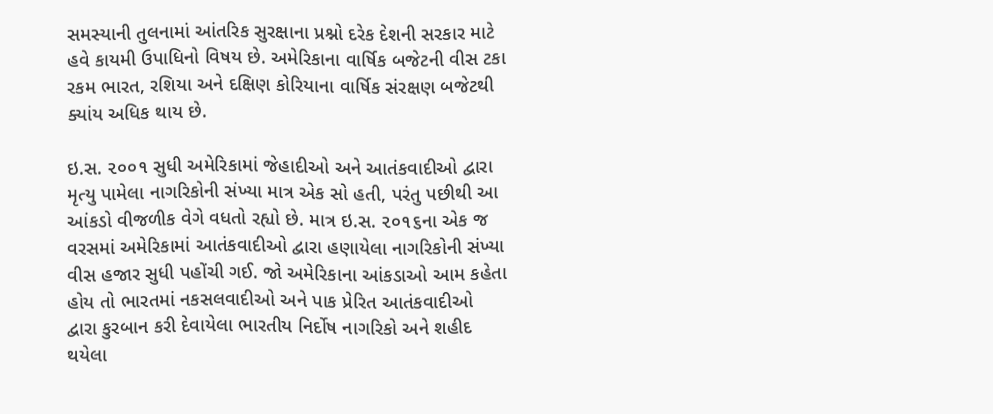સમસ્યાની તુલનામાં આંતરિક સુરક્ષાના પ્રશ્નો દરેક દેશની સરકાર માટે હવે કાયમી ઉપાધિનો વિષય છે. અમેરિકાના વાર્ષિક બજેટની વીસ ટકા રકમ ભારત, રશિયા અને દક્ષિણ કોરિયાના વાર્ષિક સંરક્ષણ બજેટથી ક્યાંય અધિક થાય છે.

ઇ.સ. ૨૦૦૧ સુધી અમેરિકામાં જેહાદીઓ અને આતંકવાદીઓ દ્વારા મૃત્યુ પામેલા નાગરિકોની સંખ્યા માત્ર એક સો હતી, પરંતુ પછીથી આ આંકડો વીજળીક વેગે વધતો રહ્યો છે. માત્ર ઇ.સ. ૨૦૧૬ના એક જ વરસમાં અમેરિકામાં આતંકવાદીઓ દ્વારા હણાયેલા નાગરિકોની સંખ્યા વીસ હજાર સુધી પહોંચી ગઈ. જો અમેરિકાના આંકડાઓ આમ કહેતા હોય તો ભારતમાં નકસલવાદીઓ અને પાક પ્રેરિત આતંકવાદીઓ દ્વારા કુરબાન કરી દેવાયેલા ભારતીય નિર્દોષ નાગરિકો અને શહીદ થયેલા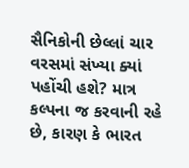સૈનિકોની છેલ્લાં ચાર વરસમાં સંખ્યા ક્યાં પહોંચી હશે? માત્ર કલ્પના જ કરવાની રહે છે, કારણ કે ભારત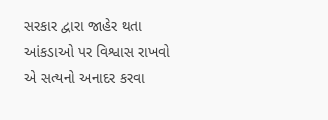સરકાર દ્વારા જાહેર થતા આંકડાઓ પર વિશ્વાસ રાખવો એ સત્યનો અનાદર કરવા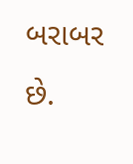બરાબર છે.